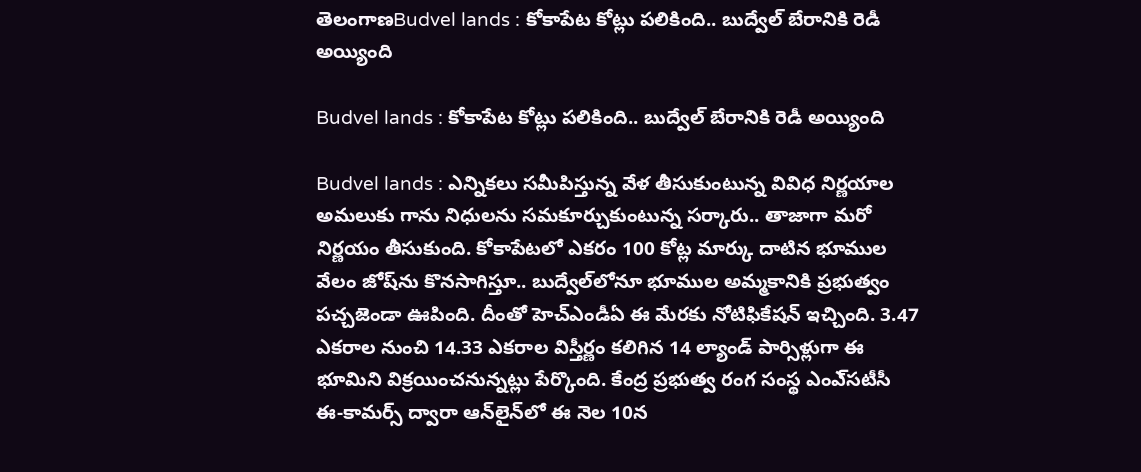తెలంగాణBudvel lands : కోకాపేట కోట్లు పలికింది.. బుద్వేల్‌ బేరానికి రెడీ అయ్యింది

Budvel lands : కోకాపేట కోట్లు పలికింది.. బుద్వేల్‌ బేరానికి రెడీ అయ్యింది

Budvel lands : ఎన్నికలు సమీపిస్తున్న వేళ తీసుకుంటున్న వివిధ నిర్ణయాల అమలుకు గాను నిధులను సమకూర్చుకుంటున్న సర్కారు.. తాజాగా మరో నిర్ణయం తీసుకుంది. కోకాపేటలో ఎకరం 100 కోట్ల మార్కు దాటిన భూముల వేలం జోష్‌ను కొనసాగిస్తూ.. బుద్వేల్‌లోనూ భూముల అమ్మకానికి ప్రభుత్వం పచ్చజెండా ఊపింది. దీంతో హెచ్‌ఎండీఏ ఈ మేరకు నోటిఫికేషన్‌ ఇచ్చింది. 3.47 ఎకరాల నుంచి 14.33 ఎకరాల విస్తీర్ణం కలిగిన 14 ల్యాండ్‌ పార్సిళ్లుగా ఈ భూమిని విక్రయించనున్నట్లు పేర్కొంది. కేంద్ర ప్రభుత్వ రంగ సంస్థ ఎంఎ్‌సటీసీ ఈ-కామర్స్‌ ద్వారా ఆన్‌లైన్‌లో ఈ నెల 10న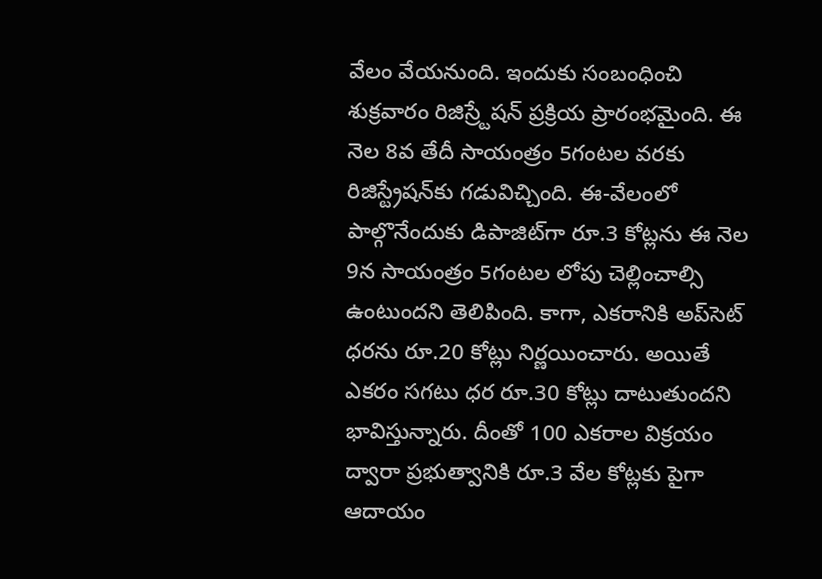వేలం వేయనుంది. ఇందుకు సంబంధించి శుక్రవారం రిజిస్ర్టేషన్‌ ప్రక్రియ ప్రారంభమైంది. ఈ నెల 8వ తేదీ సాయంత్రం 5గంటల వరకు రిజిస్ట్రేషన్‌కు గడువిచ్చింది. ఈ-వేలంలో పాల్గొనేందుకు డిపాజిట్‌గా రూ.3 కోట్లను ఈ నెల 9న సాయంత్రం 5గంటల లోపు చెల్లించాల్సి ఉంటుందని తెలిపింది. కాగా, ఎకరానికి అప్‌సెట్‌ ధరను రూ.20 కోట్లు నిర్ణయించారు. అయితే ఎకరం సగటు ధర రూ.30 కోట్లు దాటుతుందని భావిస్తున్నారు. దీంతో 100 ఎకరాల విక్రయం ద్వారా ప్రభుత్వానికి రూ.3 వేల కోట్లకు పైగా ఆదాయం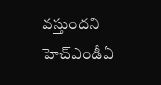వస్తుందని హెచ్‌ఎండీఏ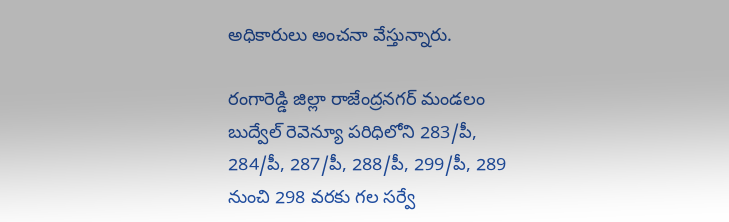అధికారులు అంచనా వేస్తున్నారు.

రంగారెడ్డి జిల్లా రాజేంద్రనగర్‌ మండలం బుద్వేల్‌ రెవెన్యూ పరిధిలోని 283/పీ, 284/పీ, 287/పీ, 288/పీ, 299/పీ, 289 నుంచి 298 వరకు గల సర్వే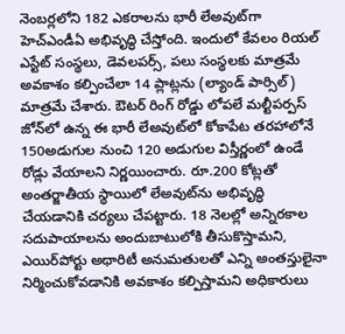నెంబర్లలోని 182 ఎకరాలను భారీ లేఅవుట్‌గా హెచ్‌ఎండీఏ అభివృద్ధి చేస్తోంది. ఇందులో కేవలం రియల్‌ ఎస్టేట్‌ సంస్థలు, డెవలపర్స్‌, పలు సంస్థలకు మాత్రమే అవకాశం కల్పించేలా 14 ప్లాట్లను (ల్యాండ్‌ పార్సిల్‌) మాత్రమే చేశారు. ఔటర్‌ రింగ్‌ రోడ్డు లోపలే మల్టీపర్పస్‌ జోన్‌లో ఉన్న ఈ భారీ లేఅవుట్‌లో కోకాపేట తరహాలోనే 150అడుగుల నుంచి 120 అడుగుల విస్తీర్ణంలో ఉండే రోడ్లు వేయాలని నిర్ణయించారు. రూ.200 కోట్లతో అంతర్జాతీయ స్థాయిలో లేఅవుట్‌ను అభివృద్ధి చేయడానికి చర్యలు చేపట్టారు. 18 నెలల్లో అన్నిరకాల సదుపాయాలను అందుబాటులోకి తీసుకొస్తామని, ఎయిర్‌పోర్టు అథారిటీ అనుమతులతో ఎన్ని అంతస్తులైనా నిర్మించుకోవడానికి అవకాశం కల్పిస్తామని అధికారులు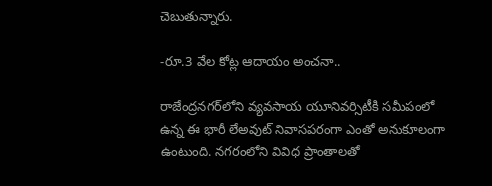చెబుతున్నారు.

-రూ.3 వేల కోట్ల ఆదాయం అంచనా..

రాజేంద్రనగర్‌లోని వ్యవసాయ యూనివర్సిటీకి సమీపంలో ఉన్న ఈ భారీ లేఅవుట్‌ నివాసపరంగా ఎంతో అనుకూలంగా ఉంటుంది. నగరంలోని వివిధ ప్రాంతాలతో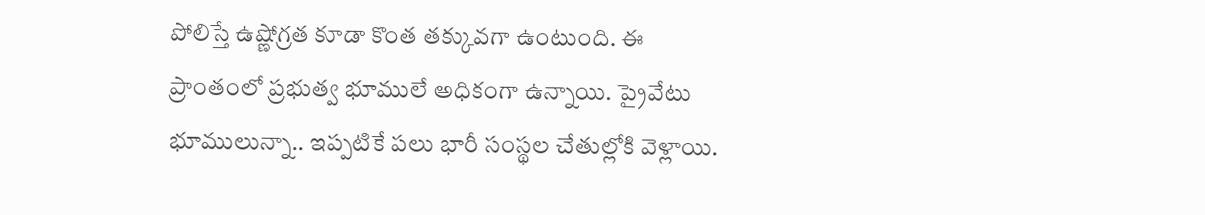పోలిస్తే ఉష్ణోగ్రత కూడా కొంత తక్కువగా ఉంటుంది. ఈ ప్రాంతంలో ప్రభుత్వ భూములే అధికంగా ఉన్నాయి. ప్రైవేటు భూములున్నా.. ఇప్పటికే పలు భారీ సంస్థల చేతుల్లోకి వెళ్లాయి.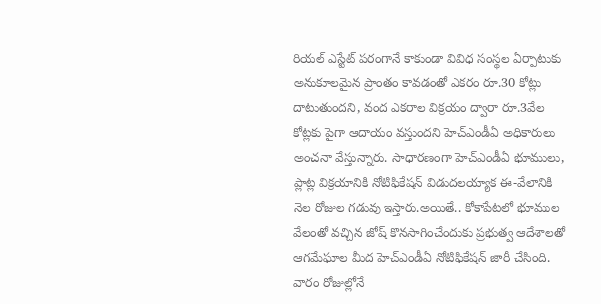రియల్‌ ఎస్టేట్‌ పరంగానే కాకుండా వివిధ సంస్థల ఏర్పాటుకు అనుకూలమైన ప్రాంతం కావడంతో ఎకరం రూ.30 కోట్లు దాటుతుందని, వంద ఎకరాల విక్రయం ద్వారా రూ.3వేల కోట్లకు పైగా ఆదాయం వస్తుందని హెచ్‌ఎండీఏ అధికారులు అంచనా వేస్తున్నారు. సాధారణంగా హెచ్‌ఎండీఏ భూములు, ప్లాట్ల విక్రయానికి నోటిఫికేషన్‌ విడుదలయ్యాక ఈ-వేలానికి నెల రోజుల గడువు ఇస్తారు.అయితే.. కోకాపేటలో భూముల వేలంతో వచ్చిన జోష్‌ కొనసాగించేందుకు ప్రభుత్వ ఆదేశాలతో ఆగమేఘాల మీద హెచ్‌ఎండీఏ నోటిఫికేషన్‌ జారీ చేసింది. వారం రోజుల్లోనే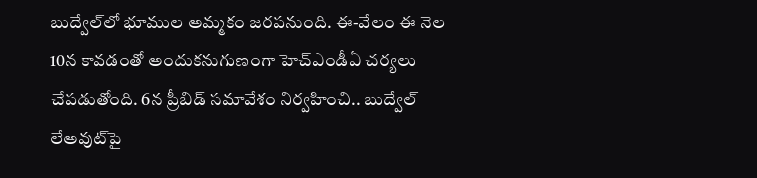బుద్వేల్‌లో భూముల అమ్మకం జరపనుంది. ఈ-వేలం ఈ నెల 10న కావడంతో అందుకనుగుణంగా హెచ్‌ఎండీఏ చర్యలు చేపడుతోంది. 6న ప్రీబిడ్‌ సమావేశం నిర్వహించి.. బుద్వేల్‌ లేఅవుట్‌పై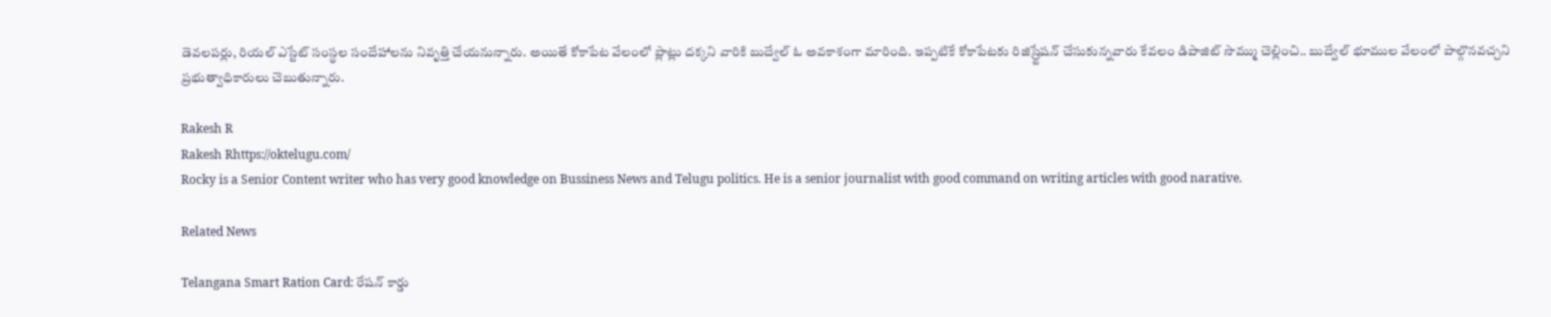డెవలపర్లు, రియల్‌ ఎస్టేట్‌ సంస్థల సందేహాలను నివృత్తి చేయనున్నారు. అయితే కోకాపేట వేలంలో ప్లాట్లు దక్కని వారికి బుద్వేల్‌ ఓ అవకాశంగా మారింది. ఇప్పటికే కోకాపేటకు రిజిస్ర్టేషన్‌ చేసుకున్నవారు కేవలం డిపాజిట్‌ సొమ్ము చెల్లించి.. బుద్వేల్‌ భూముల వేలంలో పాల్గొనవచ్చని ప్రభుత్వాధికారులు చెబుతున్నారు.

Rakesh R
Rakesh Rhttps://oktelugu.com/
Rocky is a Senior Content writer who has very good knowledge on Bussiness News and Telugu politics. He is a senior journalist with good command on writing articles with good narative.

Related News

Telangana Smart Ration Card: రేషన్ కార్డు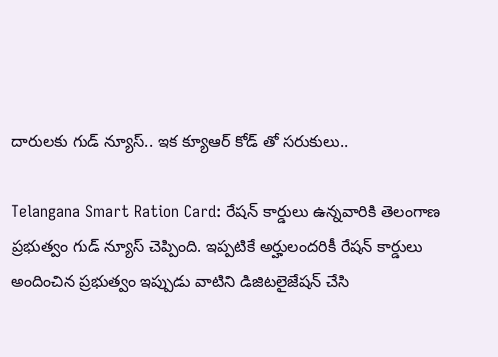దారులకు గుడ్ న్యూస్.. ఇక క్యూఆర్ కోడ్ తో సరుకులు..

Telangana Smart Ration Card: రేషన్ కార్డులు ఉన్నవారికి తెలంగాణ ప్రభుత్వం గుడ్ న్యూస్ చెప్పింది. ఇప్పటికే అర్హులందరికీ రేషన్ కార్డులు అందించిన ప్రభుత్వం ఇప్పుడు వాటిని డిజిటలైజేషన్ చేసి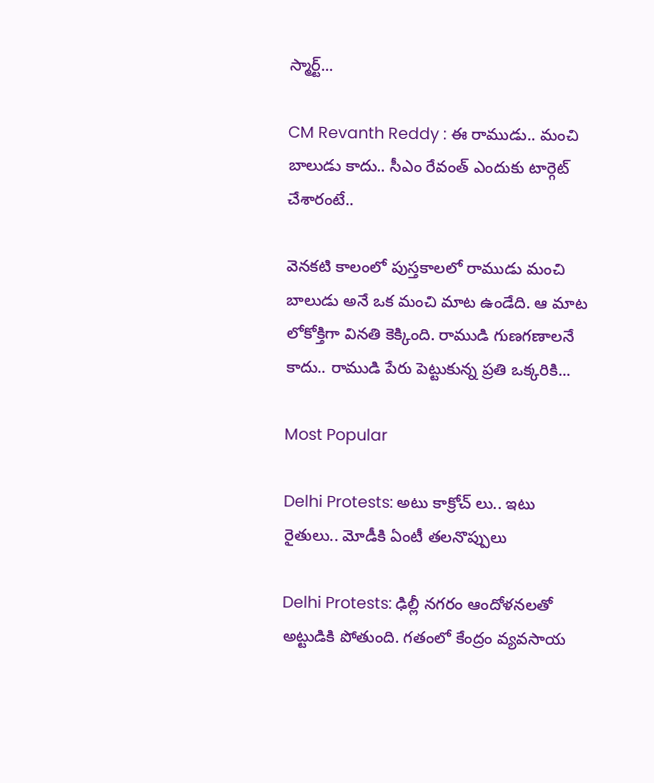స్మార్ట్...

CM Revanth Reddy : ఈ రాముడు.. మంచి బాలుడు కాదు.. సీఎం రేవంత్ ఎందుకు టార్గెట్ చేశారంటే..

వెనకటి కాలంలో పుస్తకాలలో రాముడు మంచి బాలుడు అనే ఒక మంచి మాట ఉండేది. ఆ మాట లోకోక్తిగా వినతి కెక్కింది. రాముడి గుణగణాలనే కాదు.. రాముడి పేరు పెట్టుకున్న ప్రతి ఒక్కరికి...

Most Popular

Delhi Protests: అటు కాక్రోచ్ లు.. ఇటు రైతులు.. మోడీకి ఏంటీ తలనొప్పులు

Delhi Protests: ఢిల్లీ నగరం ఆందోళనలతో అట్టుడికి పోతుంది. గతంలో కేంద్రం వ్యవసాయ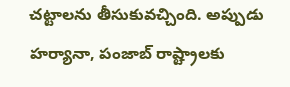చట్టాలను తీసుకువచ్చింది. అప్పుడు హర్యానా, పంజాబ్ రాష్ట్రాలకు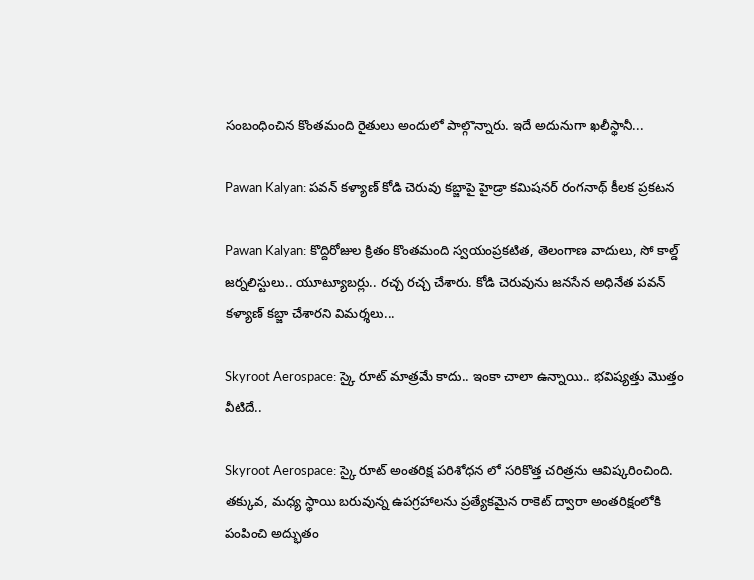సంబంధించిన కొంతమంది రైతులు అందులో పాల్గొన్నారు. ఇదే అదునుగా ఖలీస్థానీ...

Pawan Kalyan: పవన్ కళ్యాణ్ కోడి చెరువు కబ్జాపై హైడ్రా కమిషనర్ రంగనాథ్ కీలక ప్రకటన

Pawan Kalyan: కొద్దిరోజుల క్రితం కొంతమంది స్వయంప్రకటిత, తెలంగాణ వాదులు, సో కాల్డ్ జర్నలిస్టులు.. యూట్యూబర్లు.. రచ్చ రచ్చ చేశారు. కోడి చెరువును జనసేన అధినేత పవన్ కళ్యాణ్ కబ్జా చేశారని విమర్శలు...

Skyroot Aerospace: స్కై రూట్ మాత్రమే కాదు.. ఇంకా చాలా ఉన్నాయి.. భవిష్యత్తు మొత్తం వీటిదే..

Skyroot Aerospace: స్కై రూట్ అంతరిక్ష పరిశోధన లో సరికొత్త చరిత్రను ఆవిష్కరించింది. తక్కువ, మధ్య స్థాయి బరువున్న ఉపగ్రహాలను ప్రత్యేకమైన రాకెట్ ద్వారా అంతరిక్షంలోకి పంపించి అద్భుతం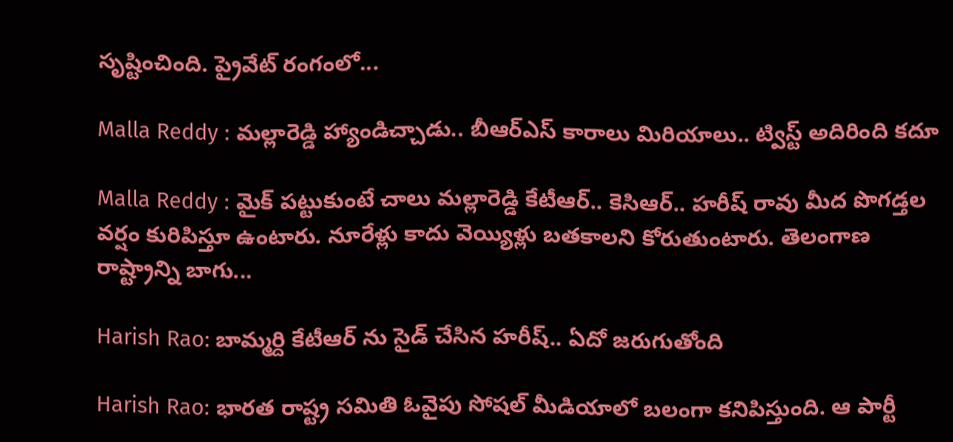సృష్టించింది. ప్రైవేట్ రంగంలో...

Malla Reddy : మల్లారెడ్డి హ్యాండిచ్చాడు.. బీఆర్ఎస్ కారాలు మిరియాలు.. ట్విస్ట్ అదిరింది కదూ

Malla Reddy : మైక్ పట్టుకుంటే చాలు మల్లారెడ్డి కేటీఆర్.. కెసిఆర్.. హరీష్ రావు మీద పొగడ్తల వర్షం కురిపిస్తూ ఉంటారు. నూరేళ్లు కాదు వెయ్యిళ్లు బతకాలని కోరుతుంటారు. తెలంగాణ రాష్ట్రాన్ని బాగు...

Harish Rao: బామ్మర్ది కేటీఆర్ ను సైడ్ చేసిన హరీష్.. ఏదో జరుగుతోంది

Harish Rao: భారత రాష్ట్ర సమితి ఓవైపు సోషల్ మీడియాలో బలంగా కనిపిస్తుంది. ఆ పార్టీ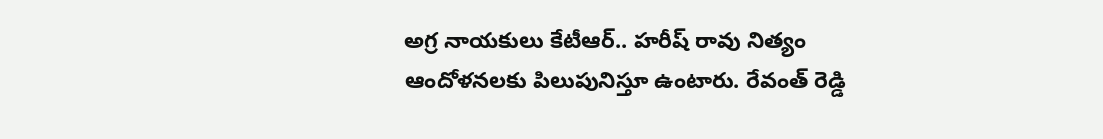అగ్ర నాయకులు కేటీఆర్.. హరీష్ రావు నిత్యం ఆందోళనలకు పిలుపునిస్తూ ఉంటారు. రేవంత్ రెడ్డి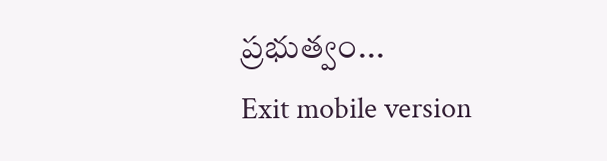ప్రభుత్వం...
Exit mobile version